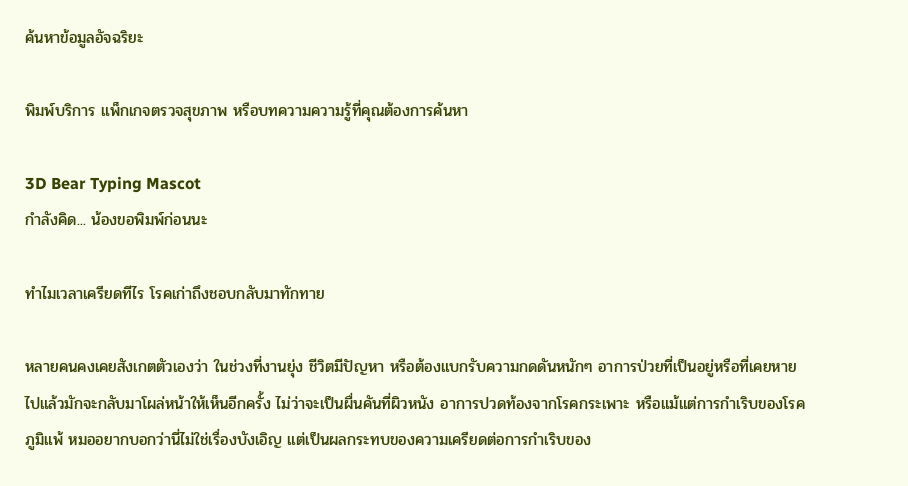ค้นหาข้อมูลอัจฉริยะ

พิมพ์บริการ แพ็กเกจตรวจสุขภาพ หรือบทความความรู้ที่คุณต้องการค้นหา

3D Bear Typing Mascot
กำลังคิด... น้องขอพิมพ์ก่อนนะ

ทำไมเวลาเครียดทีไร โรคเก่าถึงชอบกลับมาทักทาย

หลายคนคงเคยสังเกตตัวเองว่า ในช่วงที่งานยุ่ง ชีวิตมีปัญหา หรือต้องแบกรับความกดดันหนักๆ อาการป่วยที่เป็นอยู่หรือที่เคยหายไปแล้วมักจะกลับมาโผล่หน้าให้เห็นอีกครั้ง ไม่ว่าจะเป็นผื่นคันที่ผิวหนัง อาการปวดท้องจากโรคกระเพาะ หรือแม้แต่การกำเริบของโรคภูมิแพ้ หมออยากบอกว่านี่ไม่ใช่เรื่องบังเอิญ แต่เป็นผลกระทบของความเครียดต่อการกำเริบของ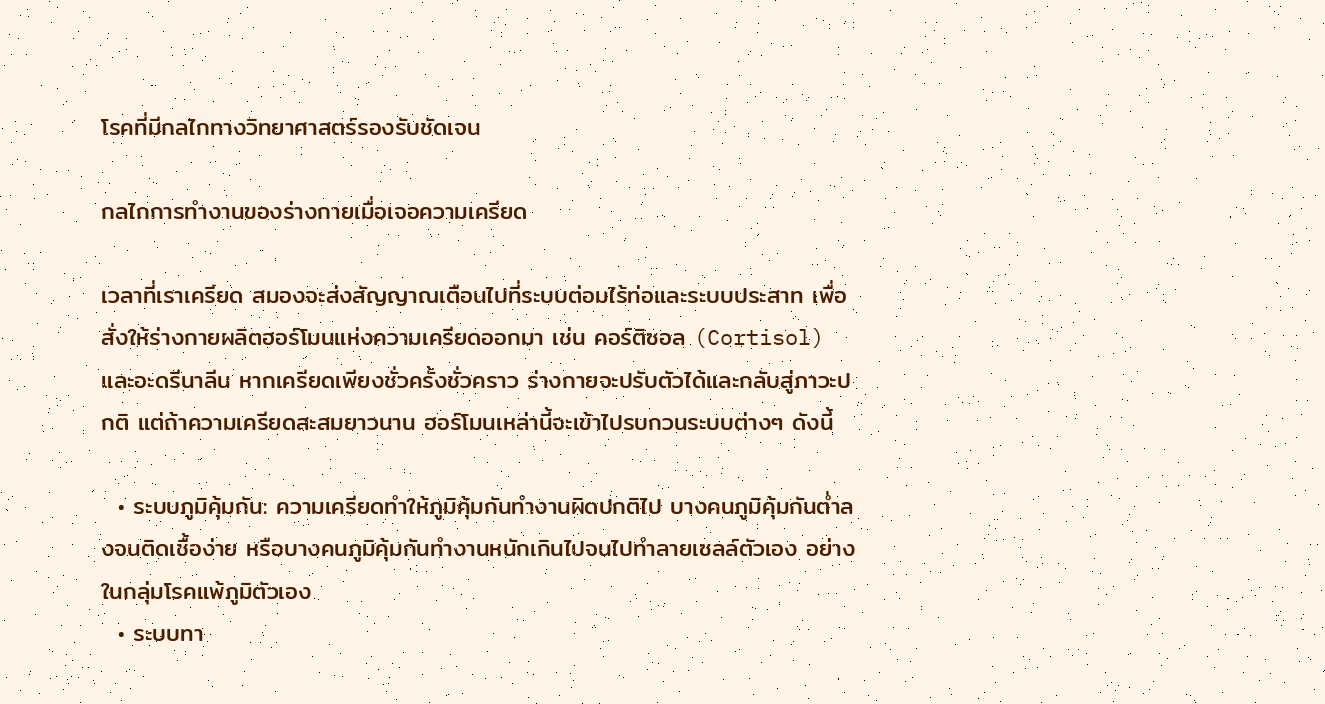โรคที่มีกลไกทางวิทยาศาสตร์รองรับชัดเจน

กลไกการทำงานของร่างกายเมื่อเจอความเครียด

เวลาที่เราเครียด สมองจะส่งสัญญาณเตือนไปที่ระบบต่อมไร้ท่อและระบบประสาท เพื่อสั่งให้ร่างกายผลิตฮอร์โมนแห่งความเครียดออกมา เช่น คอร์ติซอล (Cortisol) และอะดรีนาลีน หากเครียดเพียงชั่วครั้งชั่วคราว ร่างกายจะปรับตัวได้และกลับสู่ภาวะปกติ แต่ถ้าความเครียดสะสมยาวนาน ฮอร์โมนเหล่านี้จะเข้าไปรบกวนระบบต่างๆ ดังนี้

  • ระบบภูมิคุ้มกัน: ความเครียดทำให้ภูมิคุ้มกันทำงานผิดปกติไป บางคนภูมิคุ้มกันต่ำลงจนติดเชื้อง่าย หรือบางคนภูมิคุ้มกันทำงานหนักเกินไปจนไปทำลายเซลล์ตัวเอง อย่างในกลุ่มโรคแพ้ภูมิตัวเอง
  • ระบบทา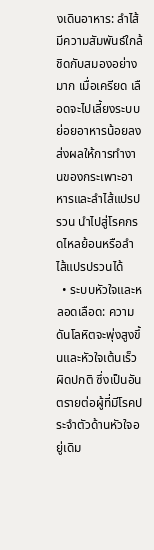งเดินอาหาร: ลำไส้มีความสัมพันธ์ใกล้ชิดกับสมองอย่างมาก เมื่อเครียด เลือดจะไปเลี้ยงระบบย่อยอาหารน้อยลง ส่งผลให้การทำงานของกระเพาะอาหารและลำไส้แปรปรวน นำไปสู่โรคกรดไหลย้อนหรือลำไส้แปรปรวนได้
  • ระบบหัวใจและหลอดเลือด: ความดันโลหิตจะพุ่งสูงขึ้นและหัวใจเต้นเร็วผิดปกติ ซึ่งเป็นอันตรายต่อผู้ที่มีโรคประจำตัวด้านหัวใจอยู่เดิม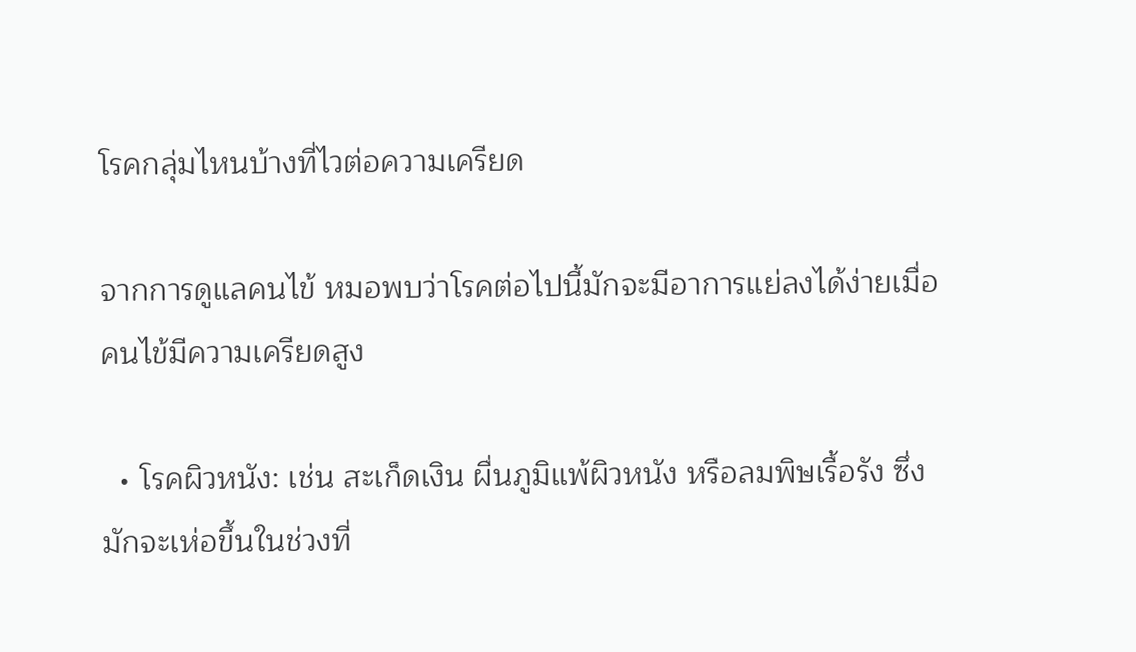โรคกลุ่มไหนบ้างที่ไวต่อความเครียด

จากการดูแลคนไข้ หมอพบว่าโรคต่อไปนี้มักจะมีอาการแย่ลงได้ง่ายเมื่อคนไข้มีความเครียดสูง

  • โรคผิวหนัง: เช่น สะเก็ดเงิน ผื่นภูมิแพ้ผิวหนัง หรือลมพิษเรื้อรัง ซึ่งมักจะเห่อขึ้นในช่วงที่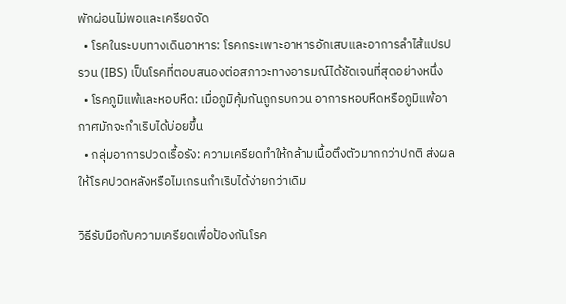พักผ่อนไม่พอและเครียดจัด
  • โรคในระบบทางเดินอาหาร: โรคกระเพาะอาหารอักเสบและอาการลำไส้แปรปรวน (IBS) เป็นโรคที่ตอบสนองต่อสภาวะทางอารมณ์ได้ชัดเจนที่สุดอย่างหนึ่ง
  • โรคภูมิแพ้และหอบหืด: เมื่อภูมิคุ้มกันถูกรบกวน อาการหอบหืดหรือภูมิแพ้อากาศมักจะกำเริบได้บ่อยขึ้น
  • กลุ่มอาการปวดเรื้อรัง: ความเครียดทำให้กล้ามเนื้อตึงตัวมากกว่าปกติ ส่งผลให้โรคปวดหลังหรือไมเกรนกำเริบได้ง่ายกว่าเดิม

วิธีรับมือกับความเครียดเพื่อป้องกันโรค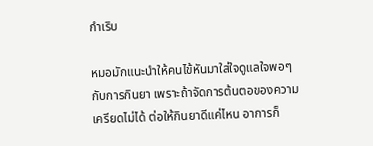กำเริบ

หมอมักแนะนำให้คนไข้หันมาใส่ใจดูแลใจพอๆ กับการกินยา เพราะถ้าจัดการต้นตอของความเครียดไม่ได้ ต่อให้กินยาดีแค่ไหน อาการก็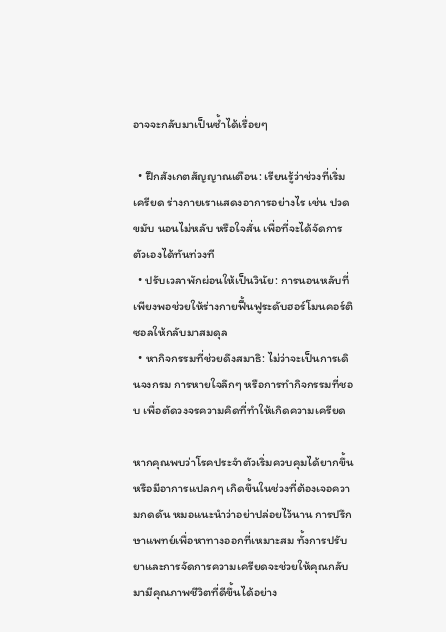อาจจะกลับมาเป็นซ้ำได้เรื่อยๆ

  • ฝึกสังเกตสัญญาณเตือน: เรียนรู้ว่าช่วงที่เริ่มเครียด ร่างกายเราแสดงอาการอย่างไร เช่น ปวดขมับ นอนไม่หลับ หรือใจสั่น เพื่อที่จะได้จัดการตัวเองได้ทันท่วงที
  • ปรับเวลาพักผ่อนให้เป็นวินัย: การนอนหลับที่เพียงพอช่วยให้ร่างกายฟื้นฟูระดับฮอร์โมนคอร์ติซอลให้กลับมาสมดุล
  • หากิจกรรมที่ช่วยดึงสมาธิ: ไม่ว่าจะเป็นการเดินจงกรม การหายใจลึกๆ หรือการทำกิจกรรมที่ชอบ เพื่อตัดวงจรความคิดที่ทำให้เกิดความเครียด

หากคุณพบว่าโรคประจำตัวเริ่มควบคุมได้ยากขึ้น หรือมีอาการแปลกๆ เกิดขึ้นในช่วงที่ต้องเจอความกดดัน หมอแนะนำว่าอย่าปล่อยไว้นาน การปรึกษาแพทย์เพื่อหาทางออกที่เหมาะสม ทั้งการปรับยาและการจัดการความเครียดจะช่วยให้คุณกลับมามีคุณภาพชีวิตที่ดีขึ้นได้อย่าง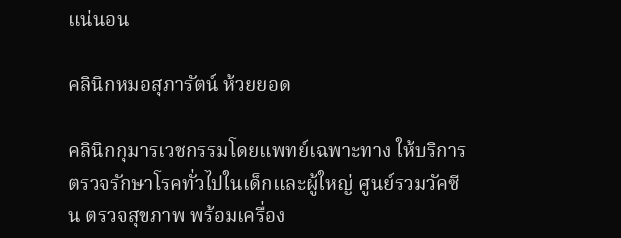แน่นอน

คลินิกหมอสุภารัตน์ ห้วยยอด

คลินิกกุมารเวชกรรมโดยแพทย์เฉพาะทาง ให้บริการตรวจรักษาโรคทั่วไปในเด็กและผู้ใหญ่ ศูนย์รวมวัคซีน ตรวจสุขภาพ พร้อมเครื่อง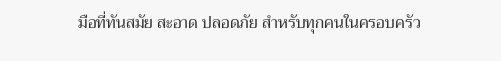มือที่ทันสมัย สะอาด ปลอดภัย สำหรับทุกคนในครอบครัว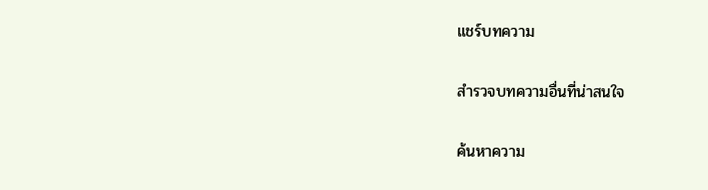แชร์บทความ

สำรวจบทความอื่นที่น่าสนใจ

ค้นหาความ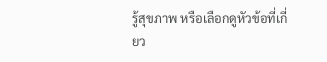รู้สุขภาพ หรือเลือกดูหัวข้อที่เกี่ยว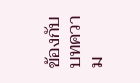ข้องกับบทความ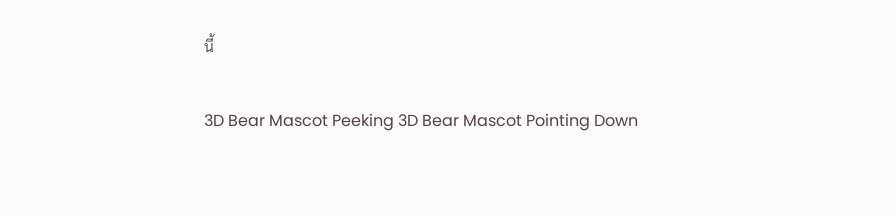นี้

3D Bear Mascot Peeking 3D Bear Mascot Pointing Down